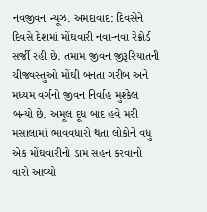નવજીવન ન્યૂઝ. અમદાવાદ: દિવસેને દિવસે દેશમાં મોંઘવારી નવા-નવા રેક્રોર્ડ સર્જી રહી છે. તમામ જીવન જીરૂરિયાતની ચીજવસ્તુઓ મોંઘી બનતા ગરીબ અને મધ્યમ વર્ગનો જીવન નિર્વાહ મુશ્કેલ બન્યો છે. અમૂલ દૂધ બાદ હવે મરી મસાલામાં ભાવવધારો થતા લોકોને વધુ એક મોંઘવારીનો ડામ સહન કરવાનો વારો આવ્યો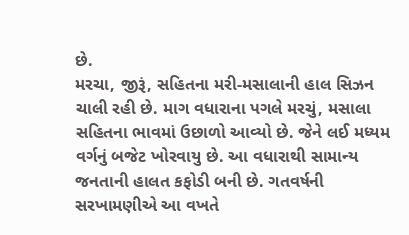છે.
મરચા, જીરૂં, સહિતના મરી-મસાલાની હાલ સિઝન ચાલી રહી છે. માગ વધારાના પગલે મરચું, મસાલા સહિતના ભાવમાં ઉછાળો આવ્યો છે. જેને લઈ મધ્યમ વર્ગનું બજેટ ખોરવાયુ છે. આ વધારાથી સામાન્ય જનતાની હાલત કફોડી બની છે. ગતવર્ષની સરખામણીએ આ વખતે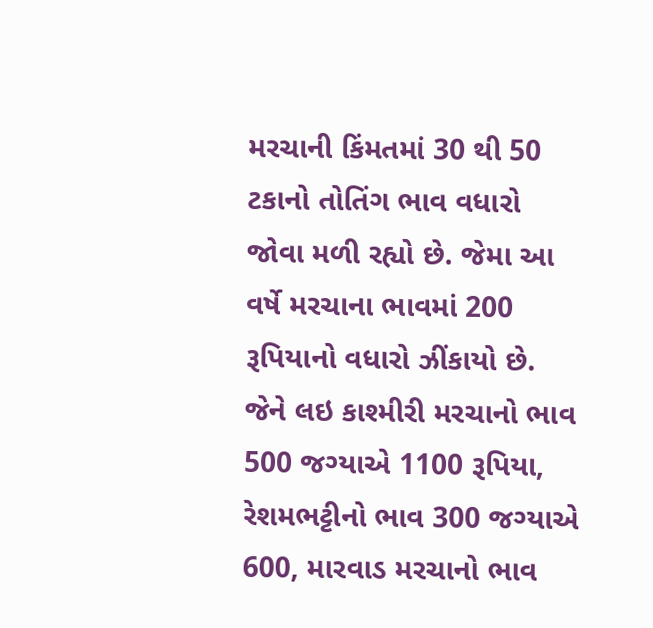મરચાની કિંમતમાં 30 થી 50 ટકાનો તોતિંગ ભાવ વધારો જોવા મળી રહ્યો છે. જેમા આ વર્ષે મરચાના ભાવમાં 200 રૂપિયાનો વધારો ઝીંકાયો છે. જેને લઇ કાશ્મીરી મરચાનો ભાવ 500 જગ્યાએ 1100 રૂપિયા, રેશમભટ્ટીનો ભાવ 300 જગ્યાએ 600, મારવાડ મરચાનો ભાવ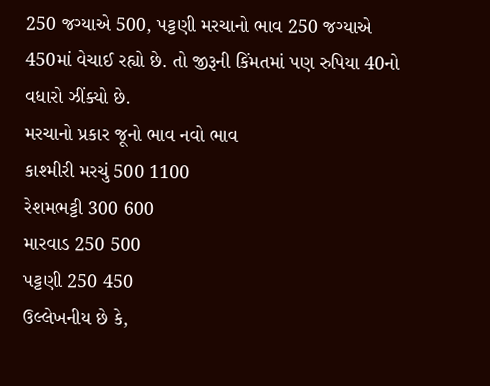250 જગ્યાએ 500, પટ્ટણી મરચાનો ભાવ 250 જગ્યાએ 450માં વેચાઈ રહ્યો છે. તો જીરૂની કિંમતમાં પણ રુપિયા 40નો વધારો ઝીંક્યો છે.
મરચાનો પ્રકાર જૂનો ભાવ નવો ભાવ
કાશ્મીરી મરચું 500 1100
રેશમભટ્ટી 300 600
મારવાડ 250 500
પટ્ટણી 250 450
ઉલ્લેખનીય છે કે,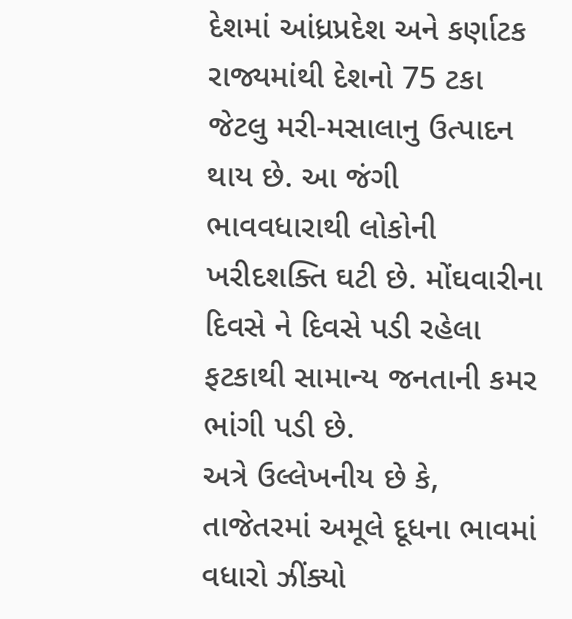દેશમાં આંધ્રપ્રદેશ અને કર્ણાટક રાજ્યમાંથી દેશનો 75 ટકા જેટલુ મરી-મસાલાનુ ઉત્પાદન થાય છે. આ જંગી ભાવવધારાથી લોકોની ખરીદશક્તિ ઘટી છે. મોંઘવારીના દિવસે ને દિવસે પડી રહેલા ફટકાથી સામાન્ય જનતાની કમર ભાંગી પડી છે.
અત્રે ઉલ્લેખનીય છે કે, તાજેતરમાં અમૂલે દૂધના ભાવમાં વધારો ઝીંક્યો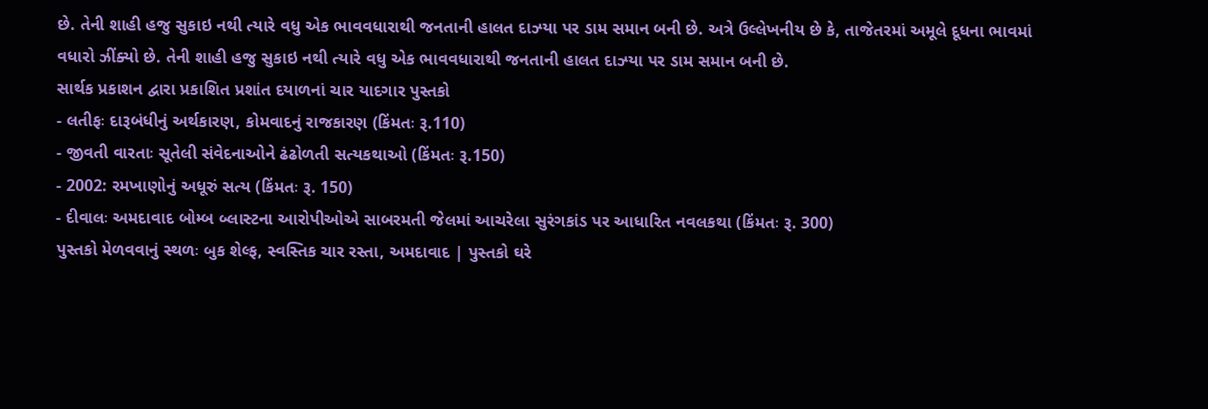છે. તેની શાહી હજુ સુકાઇ નથી ત્યારે વધુ એક ભાવવધારાથી જનતાની હાલત દાઝ્યા પર ડામ સમાન બની છે. અત્રે ઉલ્લેખનીય છે કે, તાજેતરમાં અમૂલે દૂધના ભાવમાં વધારો ઝીંક્યો છે. તેની શાહી હજુ સુકાઇ નથી ત્યારે વધુ એક ભાવવધારાથી જનતાની હાલત દાઝ્યા પર ડામ સમાન બની છે.
સાર્થક પ્રકાશન દ્વારા પ્રકાશિત પ્રશાંત દયાળનાં ચાર યાદગાર પુસ્તકો
- લતીફઃ દારૂબંધીનું અર્થકારણ, કોમવાદનું રાજકારણ (કિંમતઃ રૂ.110)
- જીવતી વારતાઃ સૂતેલી સંવેદનાઓને ઢંઢોળતી સત્યકથાઓ (કિંમતઃ રૂ.150)
- 2002: રમખાણોનું અધૂરું સત્ય (કિંમતઃ રૂ. 150)
- દીવાલઃ અમદાવાદ બોમ્બ બ્લાસ્ટના આરોપીઓએ સાબરમતી જેલમાં આચરેલા સુરંગકાંડ પર આધારિત નવલકથા (કિંમતઃ રૂ. 300)
પુસ્તકો મેળવવાનું સ્થળઃ બુક શેલ્ફ, સ્વસ્તિક ચાર રસ્તા, અમદાવાદ | પુસ્તકો ઘરે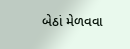બેઠાં મેળવવા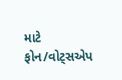માટે ફોન/વોટ્સએપ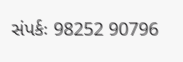સંપર્કઃ 98252 90796